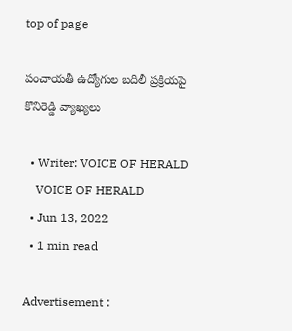top of page

పంచాయతీ ఉద్యోగుల బదిలీ ప్రక్రియపై కొనిరెడ్డి వ్యాఖ్యలు

  • Writer: VOICE OF HERALD
    VOICE OF HERALD
  • Jun 13, 2022
  • 1 min read

Advertisement :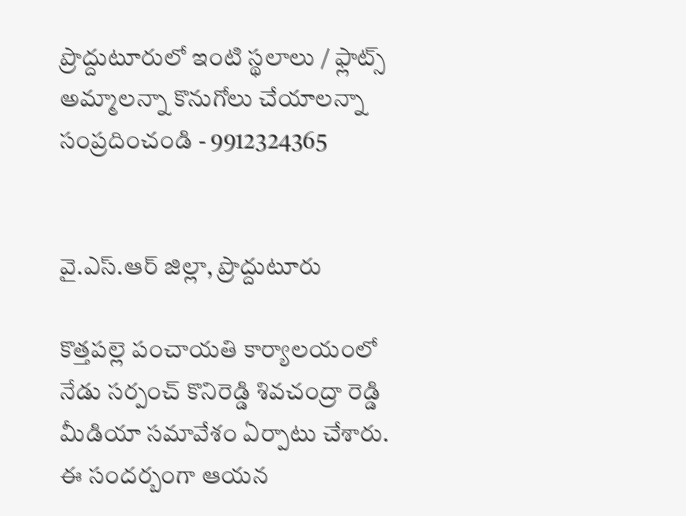ప్రొద్దుటూరులో ఇంటి స్థలాలు / ఫ్లాట్స్ అమ్మాలన్నా కొనుగోలు చేయాలన్నా సంప్రదించండి - 9912324365


వై.ఎస్.ఆర్ జిల్లా, ప్రొద్దుటూరు

కొత్తపల్లె పంచాయతి కార్యాలయంలో నేడు సర్పంచ్ కొనిరెడ్డి శివచంద్రా రెడ్డి మీడియా సమావేశం ఏర్పాటు చేశారు. ఈ సందర్బంగా ఆయన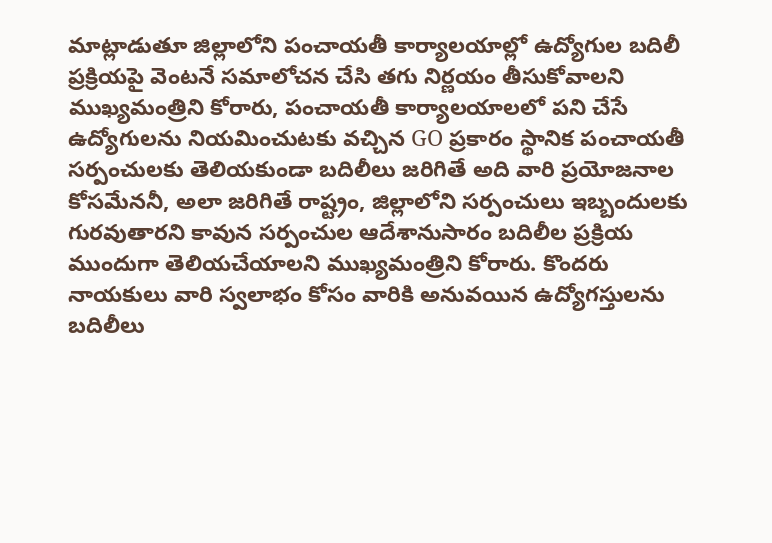మాట్లాడుతూ జిల్లాలోని పంచాయతీ కార్యాలయాల్లో ఉద్యోగుల బదిలీ ప్రక్రియపై వెంటనే సమాలోచన చేసి తగు నిర్ణయం తీసుకోవాలని ముఖ్యమంత్రిని కోరారు, పంచాయతీ కార్యాలయాలలో పని చేసే ఉద్యోగులను నియమించుటకు వచ్చిన GO ప్రకారం స్థానిక పంచాయతీ సర్పంచులకు తెలియకుండా బదిలీలు జరిగితే అది వారి ప్రయోజనాల కోసమేననీ, అలా జరిగితే రాష్ట్రం, జిల్లాలోని సర్పంచులు ఇబ్బందులకు గురవుతారని కావున సర్పంచుల ఆదేశానుసారం బదిలీల ప్రక్రియ ముందుగా తెలియచేయాలని ముఖ్యమంత్రిని కోరారు. కొందరు నాయకులు వారి స్వలాభం కోసం వారికి అనువయిన ఉద్యోగస్తులను బదిలీలు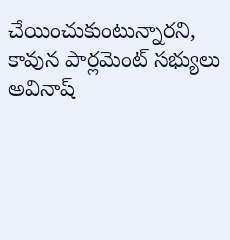చేయించుకుంటున్నారని, కావున పార్లమెంట్ సభ్యులు అవినాష్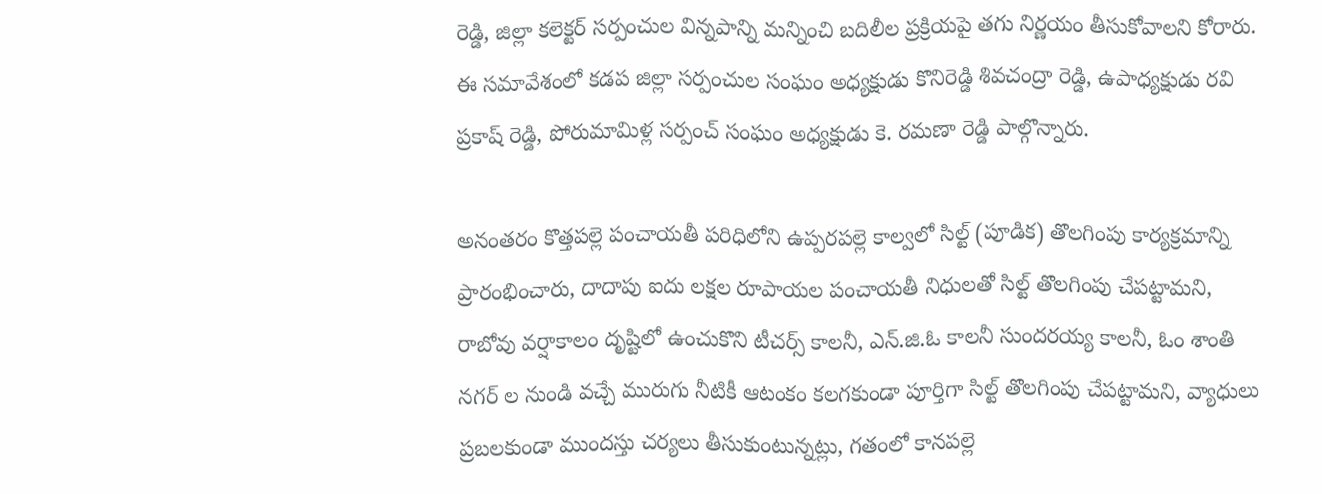రెడ్డి, జిల్లా కలెక్టర్ సర్పంచుల విన్నపాన్ని మన్నించి బదిలీల ప్రక్రియపై తగు నిర్ణయం తీసుకోవాలని కోరారు. ఈ సమావేశంలో కడప జిల్లా సర్పంచుల సంఘం అధ్యక్షుడు కొనిరెడ్డి శివచంద్రా రెడ్డి, ఉపాధ్యక్షుడు రవి ప్రకాష్ రెడ్డి, పోరుమామిళ్ల సర్పంచ్ సంఘం అధ్యక్షుడు కె. రమణా రెడ్డి పాల్గొన్నారు.

అనంతరం కొత్తపల్లె పంచాయతీ పరిధిలోని ఉప్పరపల్లె కాల్వలో సిల్ట్ (పూడిక) తొలగింపు కార్యక్రమాన్ని ప్రారంభించారు, దాదాపు ఐదు లక్షల రూపాయల పంచాయతీ నిధులతో సిల్ట్ తొలగింపు చేపట్టామని, రాబోవు వర్షాకాలం దృష్టిలో ఉంచుకొని టీచర్స్ కాలనీ, ఎన్.జి.ఓ కాలనీ సుందరయ్య కాలనీ, ఓం శాంతి నగర్ ల నుండి వచ్చే మురుగు నీటికీ ఆటంకం కలగకుండా పూర్తిగా సిల్ట్ తొలగింపు చేపట్టామని, వ్యాధులు ప్రబలకుండా ముందస్తు చర్యలు తీసుకుంటున్నట్లు, గతంలో కానపల్లె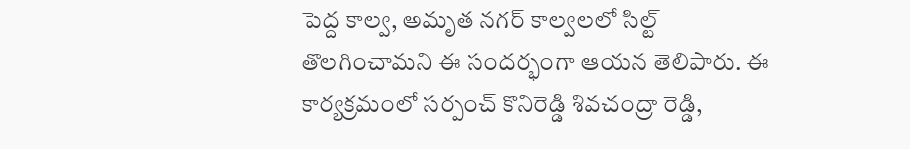పెద్ద కాల్వ, అమృత నగర్ కాల్వలలో సిల్ట్ తొలగించామని ఈ సందర్భంగా ఆయన తెలిపారు. ఈ కార్యక్రమంలో సర్పంచ్ కొనిరెడ్డి శివచంద్రా రెడ్డి,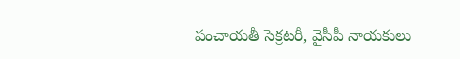పంచాయతీ సెక్రటరీ, వైసీపీ నాయకులు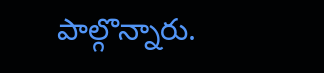పాల్గొన్నారు.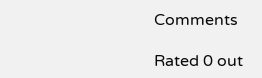Comments

Rated 0 out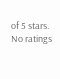of 5 stars.
No ratings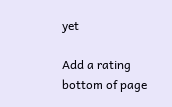yet

Add a rating
bottom of page